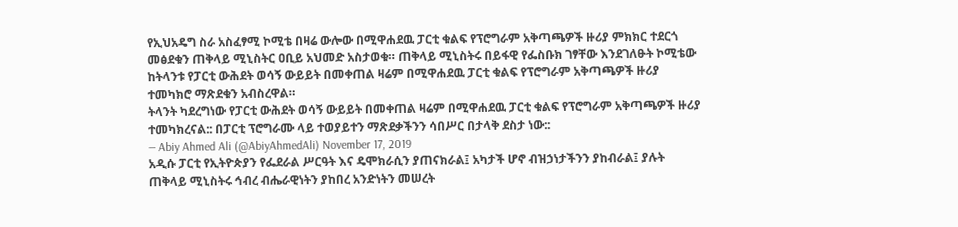የኢህአዴግ ስራ አስፈፃሚ ኮሚቴ በዛሬ ውሎው በሚዋሐደዉ ፓርቲ ቁልፍ የፕሮግራም አቅጣጫዎች ዙሪያ ምክክር ተደርጎ መፅደቁን ጠቅላይ ሚኒስትር ዐቢይ አህመድ አስታወቁ። ጠቅላይ ሚኒስትሩ በይፋዊ የፌስቡክ ገፃቸው እንደገለፁት ኮሚቴው ከትላንቱ የፓርቲ ውሕደት ወሳኝ ውይይት በመቀጠል ዛሬም በሚዋሐደዉ ፓርቲ ቁልፍ የፕሮግራም አቅጣጫዎች ዙሪያ ተመካክሮ ማጽደቁን አብስረዋል።
ትላንት ካደረግነው የፓርቲ ውሕደት ወሳኝ ውይይት በመቀጠል ዛሬም በሚዋሐደዉ ፓርቲ ቁልፍ የፕሮግራም አቅጣጫዎች ዙሪያ ተመካክረናል:: በፓርቲ ፕሮግራሙ ላይ ተወያይተን ማጽደቃችንን ሳበሥር በታላቅ ደስታ ነው::
— Abiy Ahmed Ali (@AbiyAhmedAli) November 17, 2019
አዲሱ ፓርቲ የኢትዮጵያን የፌደራል ሥርዓት እና ዴሞክራሲን ያጠናክራል፤ አካታች ሆኖ ብዝኃነታችንን ያከብራል፤ ያሉት ጠቅላይ ሚኒስትሩ ኅብረ ብሔራዊነትን ያከበረ አንድነትን መሠረት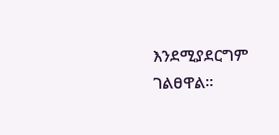እንደሚያደርግም ገልፀዋል።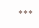***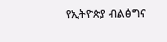የኢትዮጵያ ብልፅግና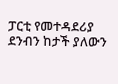ፓርቲ የመተዳደሪያ ደንብን ከታች ያለውን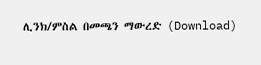ሊንክ/ምስል በመጫን ማውረድ (Download)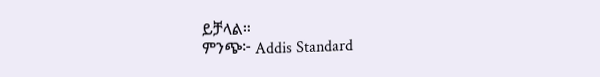ይቻላል።
ምንጭ፦ Addis Standard